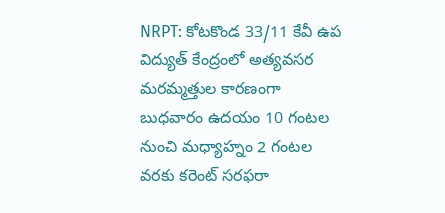NRPT: కోటకొండ 33/11 కేవీ ఉప విద్యుత్ కేంద్రంలో అత్యవసర మరమ్మత్తుల కారణంగా బుధవారం ఉదయం 10 గంటల నుంచి మధ్యాహ్నం 2 గంటల వరకు కరెంట్ సరఫరా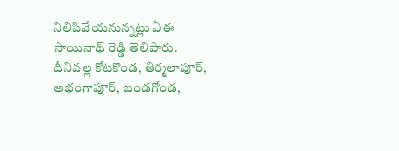నిలిపివేయనున్నట్లు ఏఈ సాయినాథ్ రెడ్డి తెలిపారు. దీనివల్ల కోటకొండ, తిర్మలాపూర్, అభంగాపూర్, బండగోండ,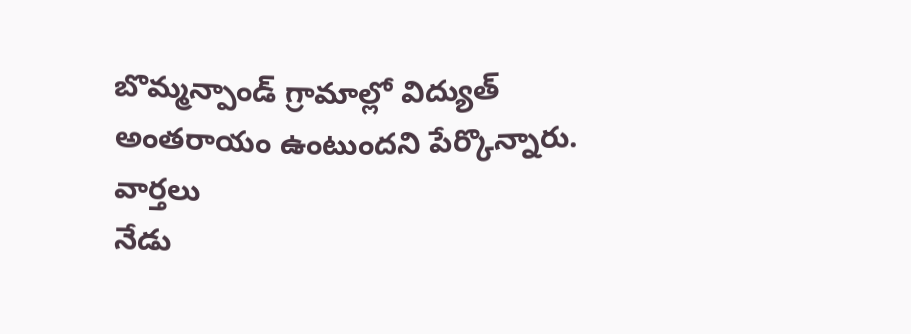బొమ్మన్పాండ్ గ్రామాల్లో విద్యుత్ అంతరాయం ఉంటుందని పేర్కొన్నారు.
వార్తలు
నేడు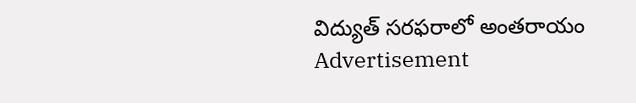విద్యుత్ సరఫరాలో అంతరాయం
Advertisement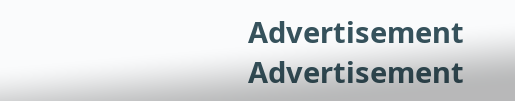Advertisement
Advertisement